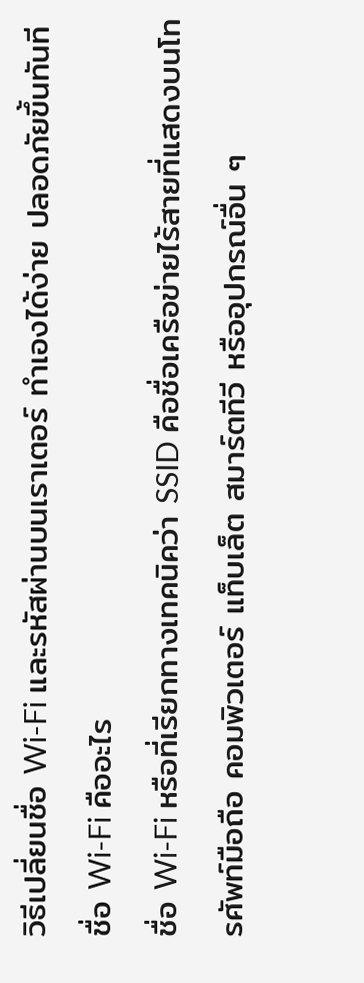วิธีเปลี่ยนชื่อ Wi-Fi และรหัสผ่านบนเราเตอร์ ทำเองได้ง่าย ปลอดภัยขึ้นทันที
ชื่อ Wi-Fi คืออะไร
ชื่อ Wi-Fi หรือที่เรียกทางเทคนิคว่า SSID คือชื่อเครือข่ายไร้สายที่แสดงบนโทรศัพท์มือถือ คอมพิวเตอร์ แท็บเล็ต สมาร์ตทีวี หรืออุปกรณ์อื่น ๆ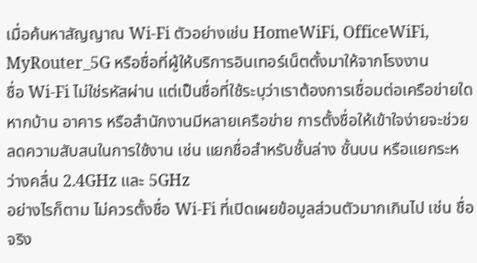เมื่อค้นหาสัญญาณ Wi-Fi ตัวอย่างเช่น HomeWiFi, OfficeWiFi, MyRouter_5G หรือชื่อที่ผู้ให้บริการอินเทอร์เน็ตตั้งมาให้จากโรงงาน
ชื่อ Wi-Fi ไม่ใช่รหัสผ่าน แต่เป็นชื่อที่ใช้ระบุว่าเราต้องการเชื่อมต่อเครือข่ายใด หากบ้าน อาคาร หรือสำนักงานมีหลายเครือข่าย การตั้งชื่อให้เข้าใจง่ายจะช่วยลดความสับสนในการใช้งาน เช่น แยกชื่อสำหรับชั้นล่าง ชั้นบน หรือแยกระหว่างคลื่น 2.4GHz และ 5GHz
อย่างไรก็ตาม ไม่ควรตั้งชื่อ Wi-Fi ที่เปิดเผยข้อมูลส่วนตัวมากเกินไป เช่น ชื่อจริง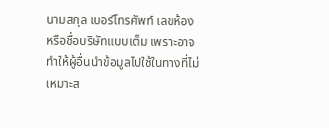นามสกุล เบอร์โทรศัพท์ เลขห้อง หรือชื่อบริษัทแบบเต็ม เพราะอาจทำให้ผู้อื่นนำข้อมูลไปใช้ในทางที่ไม่เหมาะส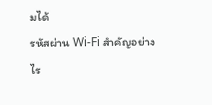มได้
รหัสผ่าน Wi-Fi สำคัญอย่างไร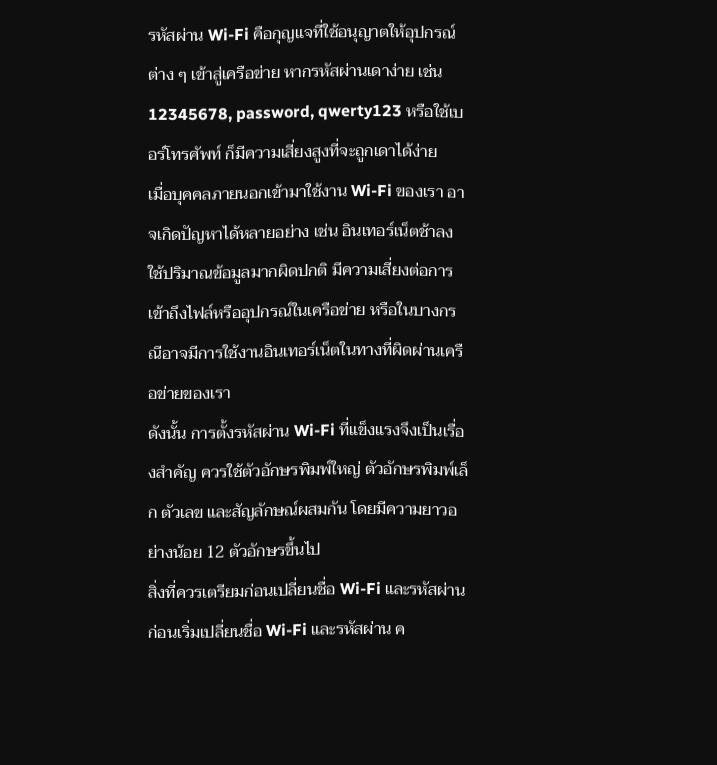รหัสผ่าน Wi-Fi คือกุญแจที่ใช้อนุญาตให้อุปกรณ์ต่าง ๆ เข้าสู่เครือข่าย หากรหัสผ่านเดาง่าย เช่น 12345678, password, qwerty123 หรือใช้เบอร์โทรศัพท์ ก็มีความเสี่ยงสูงที่จะถูกเดาได้ง่าย
เมื่อบุคคลภายนอกเข้ามาใช้งาน Wi-Fi ของเรา อาจเกิดปัญหาได้หลายอย่าง เช่น อินเทอร์เน็ตช้าลง ใช้ปริมาณข้อมูลมากผิดปกติ มีความเสี่ยงต่อการเข้าถึงไฟล์หรืออุปกรณ์ในเครือข่าย หรือในบางกรณีอาจมีการใช้งานอินเทอร์เน็ตในทางที่ผิดผ่านเครือข่ายของเรา
ดังนั้น การตั้งรหัสผ่าน Wi-Fi ที่แข็งแรงจึงเป็นเรื่องสำคัญ ควรใช้ตัวอักษรพิมพ์ใหญ่ ตัวอักษรพิมพ์เล็ก ตัวเลข และสัญลักษณ์ผสมกัน โดยมีความยาวอย่างน้อย 12 ตัวอักษรขึ้นไป
สิ่งที่ควรเตรียมก่อนเปลี่ยนชื่อ Wi-Fi และรหัสผ่าน
ก่อนเริ่มเปลี่ยนชื่อ Wi-Fi และรหัสผ่าน ค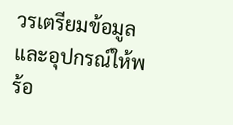วรเตรียมข้อมูลและอุปกรณ์ให้พร้อ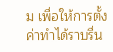ม เพื่อให้การตั้งค่าทำได้ราบรื่น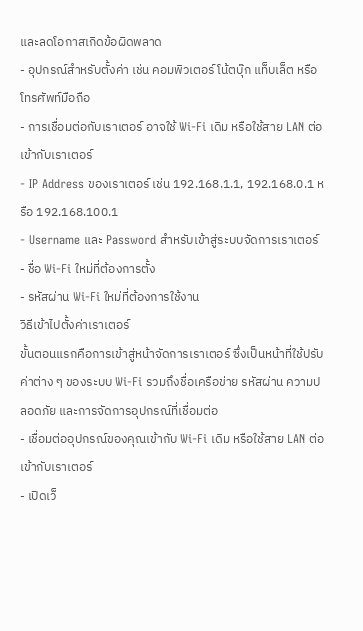และลดโอกาสเกิดข้อผิดพลาด
- อุปกรณ์สำหรับตั้งค่า เช่น คอมพิวเตอร์ โน้ตบุ๊ก แท็บเล็ต หรือโทรศัพท์มือถือ
- การเชื่อมต่อกับเราเตอร์ อาจใช้ Wi-Fi เดิม หรือใช้สาย LAN ต่อเข้ากับเราเตอร์
- IP Address ของเราเตอร์ เช่น 192.168.1.1, 192.168.0.1 หรือ 192.168.100.1
- Username และ Password สำหรับเข้าสู่ระบบจัดการเราเตอร์
- ชื่อ Wi-Fi ใหม่ที่ต้องการตั้ง
- รหัสผ่าน Wi-Fi ใหม่ที่ต้องการใช้งาน
วิธีเข้าไปตั้งค่าเราเตอร์
ขั้นตอนแรกคือการเข้าสู่หน้าจัดการเราเตอร์ ซึ่งเป็นหน้าที่ใช้ปรับค่าต่าง ๆ ของระบบ Wi-Fi รวมถึงชื่อเครือข่าย รหัสผ่าน ความปลอดภัย และการจัดการอุปกรณ์ที่เชื่อมต่อ
- เชื่อมต่ออุปกรณ์ของคุณเข้ากับ Wi-Fi เดิม หรือใช้สาย LAN ต่อเข้ากับเราเตอร์
- เปิดเว็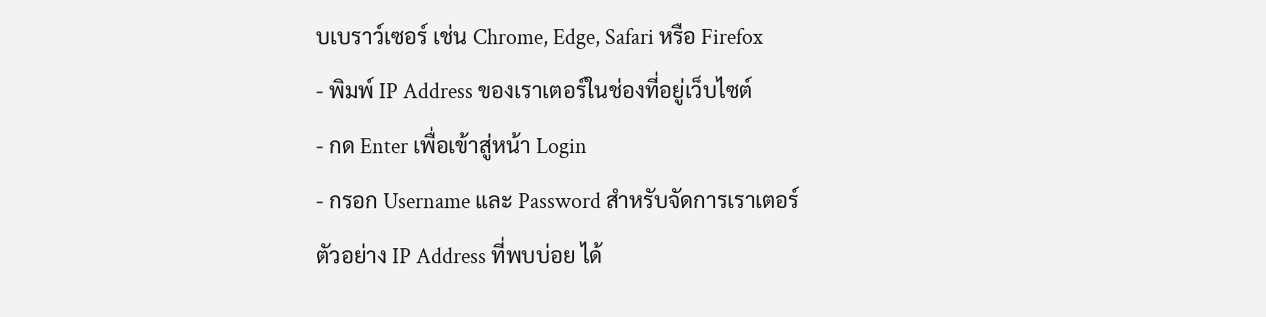บเบราว์เซอร์ เช่น Chrome, Edge, Safari หรือ Firefox
- พิมพ์ IP Address ของเราเตอร์ในช่องที่อยู่เว็บไซต์
- กด Enter เพื่อเข้าสู่หน้า Login
- กรอก Username และ Password สำหรับจัดการเราเตอร์
ตัวอย่าง IP Address ที่พบบ่อย ได้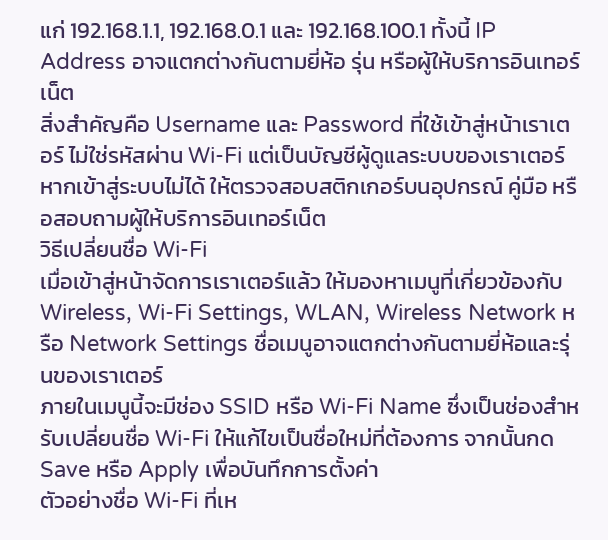แก่ 192.168.1.1, 192.168.0.1 และ 192.168.100.1 ทั้งนี้ IP Address อาจแตกต่างกันตามยี่ห้อ รุ่น หรือผู้ให้บริการอินเทอร์เน็ต
สิ่งสำคัญคือ Username และ Password ที่ใช้เข้าสู่หน้าเราเตอร์ ไม่ใช่รหัสผ่าน Wi-Fi แต่เป็นบัญชีผู้ดูแลระบบของเราเตอร์ หากเข้าสู่ระบบไม่ได้ ให้ตรวจสอบสติกเกอร์บนอุปกรณ์ คู่มือ หรือสอบถามผู้ให้บริการอินเทอร์เน็ต
วิธีเปลี่ยนชื่อ Wi-Fi
เมื่อเข้าสู่หน้าจัดการเราเตอร์แล้ว ให้มองหาเมนูที่เกี่ยวข้องกับ Wireless, Wi-Fi Settings, WLAN, Wireless Network หรือ Network Settings ชื่อเมนูอาจแตกต่างกันตามยี่ห้อและรุ่นของเราเตอร์
ภายในเมนูนี้จะมีช่อง SSID หรือ Wi-Fi Name ซึ่งเป็นช่องสำหรับเปลี่ยนชื่อ Wi-Fi ให้แก้ไขเป็นชื่อใหม่ที่ต้องการ จากนั้นกด Save หรือ Apply เพื่อบันทึกการตั้งค่า
ตัวอย่างชื่อ Wi-Fi ที่เห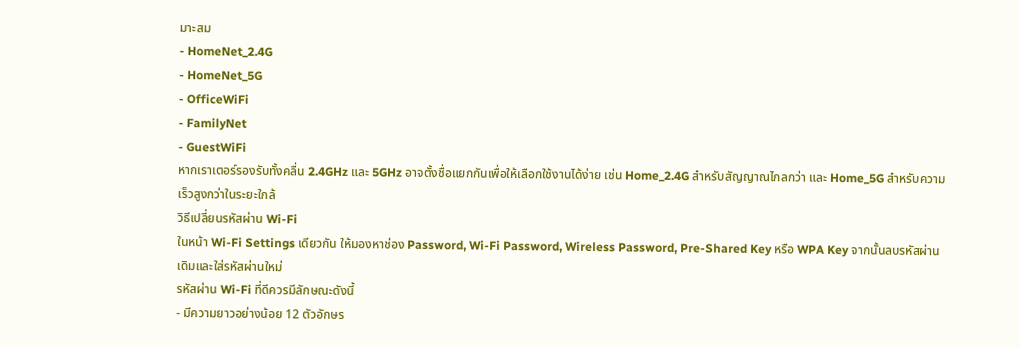มาะสม
- HomeNet_2.4G
- HomeNet_5G
- OfficeWiFi
- FamilyNet
- GuestWiFi
หากเราเตอร์รองรับทั้งคลื่น 2.4GHz และ 5GHz อาจตั้งชื่อแยกกันเพื่อให้เลือกใช้งานได้ง่าย เช่น Home_2.4G สำหรับสัญญาณไกลกว่า และ Home_5G สำหรับความเร็วสูงกว่าในระยะใกล้
วิธีเปลี่ยนรหัสผ่าน Wi-Fi
ในหน้า Wi-Fi Settings เดียวกัน ให้มองหาช่อง Password, Wi-Fi Password, Wireless Password, Pre-Shared Key หรือ WPA Key จากนั้นลบรหัสผ่านเดิมและใส่รหัสผ่านใหม่
รหัสผ่าน Wi-Fi ที่ดีควรมีลักษณะดังนี้
- มีความยาวอย่างน้อย 12 ตัวอักษร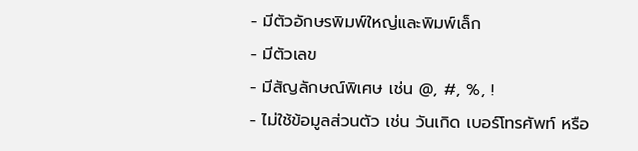- มีตัวอักษรพิมพ์ใหญ่และพิมพ์เล็ก
- มีตัวเลข
- มีสัญลักษณ์พิเศษ เช่น @, #, %, !
- ไม่ใช้ข้อมูลส่วนตัว เช่น วันเกิด เบอร์โทรศัพท์ หรือ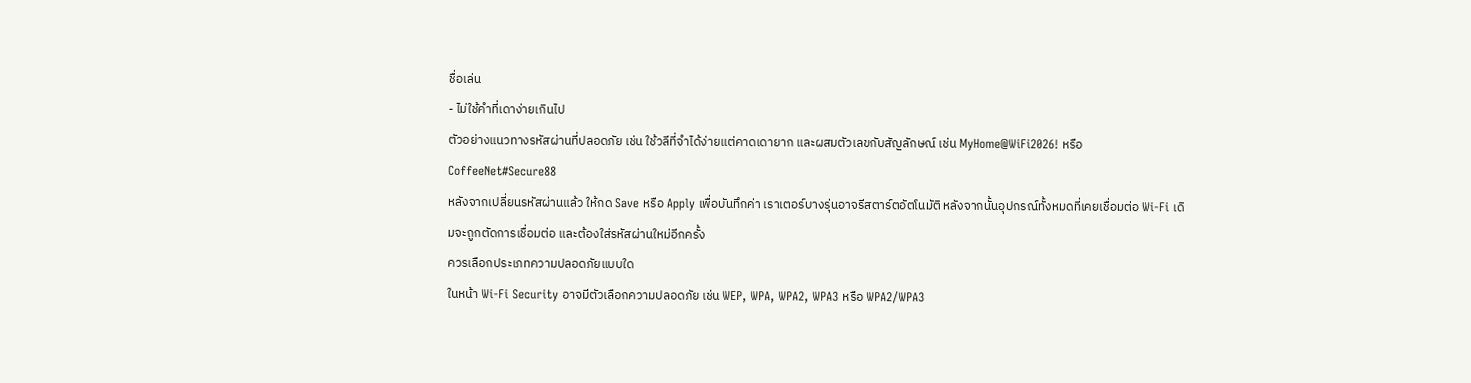ชื่อเล่น
- ไม่ใช้คำที่เดาง่ายเกินไป
ตัวอย่างแนวทางรหัสผ่านที่ปลอดภัย เช่น ใช้วลีที่จำได้ง่ายแต่คาดเดายาก และผสมตัวเลขกับสัญลักษณ์ เช่น MyHome@WiFi2026! หรือ CoffeeNet#Secure88
หลังจากเปลี่ยนรหัสผ่านแล้ว ให้กด Save หรือ Apply เพื่อบันทึกค่า เราเตอร์บางรุ่นอาจรีสตาร์ตอัตโนมัติ หลังจากนั้นอุปกรณ์ทั้งหมดที่เคยเชื่อมต่อ Wi-Fi เดิมจะถูกตัดการเชื่อมต่อ และต้องใส่รหัสผ่านใหม่อีกครั้ง
ควรเลือกประเภทความปลอดภัยแบบใด
ในหน้า Wi-Fi Security อาจมีตัวเลือกความปลอดภัย เช่น WEP, WPA, WPA2, WPA3 หรือ WPA2/WPA3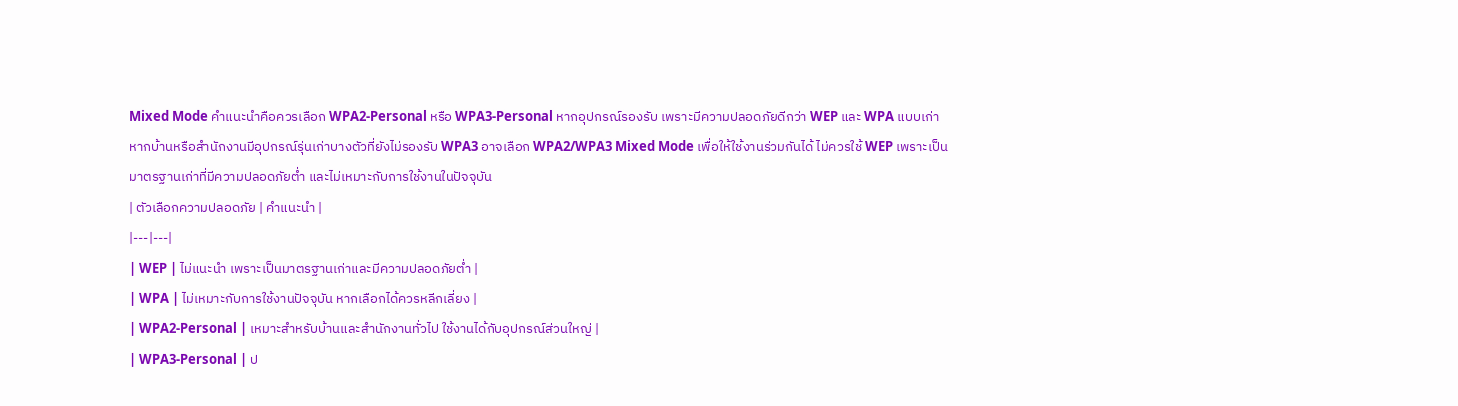Mixed Mode คำแนะนำคือควรเลือก WPA2-Personal หรือ WPA3-Personal หากอุปกรณ์รองรับ เพราะมีความปลอดภัยดีกว่า WEP และ WPA แบบเก่า
หากบ้านหรือสำนักงานมีอุปกรณ์รุ่นเก่าบางตัวที่ยังไม่รองรับ WPA3 อาจเลือก WPA2/WPA3 Mixed Mode เพื่อให้ใช้งานร่วมกันได้ ไม่ควรใช้ WEP เพราะเป็นมาตรฐานเก่าที่มีความปลอดภัยต่ำ และไม่เหมาะกับการใช้งานในปัจจุบัน
| ตัวเลือกความปลอดภัย | คำแนะนำ |
|---|---|
| WEP | ไม่แนะนำ เพราะเป็นมาตรฐานเก่าและมีความปลอดภัยต่ำ |
| WPA | ไม่เหมาะกับการใช้งานปัจจุบัน หากเลือกได้ควรหลีกเลี่ยง |
| WPA2-Personal | เหมาะสำหรับบ้านและสำนักงานทั่วไป ใช้งานได้กับอุปกรณ์ส่วนใหญ่ |
| WPA3-Personal | ป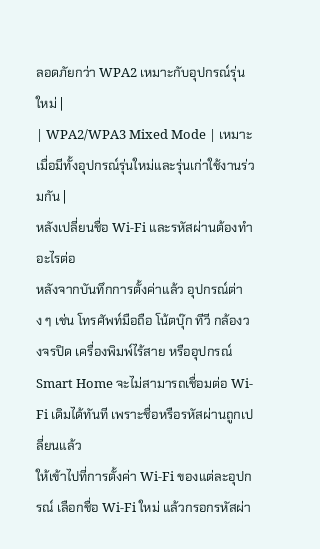ลอดภัยกว่า WPA2 เหมาะกับอุปกรณ์รุ่นใหม่ |
| WPA2/WPA3 Mixed Mode | เหมาะเมื่อมีทั้งอุปกรณ์รุ่นใหม่และรุ่นเก่าใช้งานร่วมกัน |
หลังเปลี่ยนชื่อ Wi-Fi และรหัสผ่านต้องทำอะไรต่อ
หลังจากบันทึกการตั้งค่าแล้ว อุปกรณ์ต่าง ๆ เช่น โทรศัพท์มือถือ โน้ตบุ๊ก ทีวี กล้องวงจรปิด เครื่องพิมพ์ไร้สาย หรืออุปกรณ์ Smart Home จะไม่สามารถเชื่อมต่อ Wi-Fi เดิมได้ทันที เพราะชื่อหรือรหัสผ่านถูกเปลี่ยนแล้ว
ให้เข้าไปที่การตั้งค่า Wi-Fi ของแต่ละอุปกรณ์ เลือกชื่อ Wi-Fi ใหม่ แล้วกรอกรหัสผ่า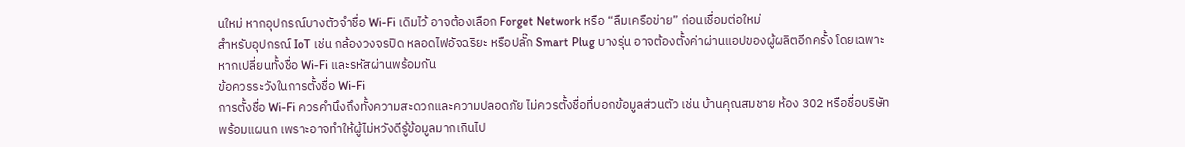นใหม่ หากอุปกรณ์บางตัวจำชื่อ Wi-Fi เดิมไว้ อาจต้องเลือก Forget Network หรือ “ลืมเครือข่าย” ก่อนเชื่อมต่อใหม่
สำหรับอุปกรณ์ IoT เช่น กล้องวงจรปิด หลอดไฟอัจฉริยะ หรือปลั๊ก Smart Plug บางรุ่น อาจต้องตั้งค่าผ่านแอปของผู้ผลิตอีกครั้ง โดยเฉพาะหากเปลี่ยนทั้งชื่อ Wi-Fi และรหัสผ่านพร้อมกัน
ข้อควรระวังในการตั้งชื่อ Wi-Fi
การตั้งชื่อ Wi-Fi ควรคำนึงถึงทั้งความสะดวกและความปลอดภัย ไม่ควรตั้งชื่อที่บอกข้อมูลส่วนตัว เช่น บ้านคุณสมชาย ห้อง 302 หรือชื่อบริษัทพร้อมแผนก เพราะอาจทำให้ผู้ไม่หวังดีรู้ข้อมูลมากเกินไป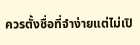ควรตั้งชื่อที่จำง่ายแต่ไม่เปิ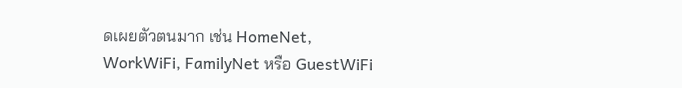ดเผยตัวตนมาก เช่น HomeNet, WorkWiFi, FamilyNet หรือ GuestWiFi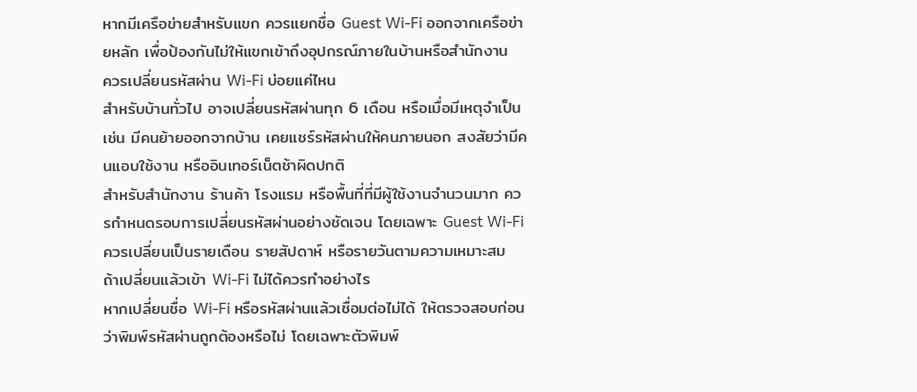หากมีเครือข่ายสำหรับแขก ควรแยกชื่อ Guest Wi-Fi ออกจากเครือข่ายหลัก เพื่อป้องกันไม่ให้แขกเข้าถึงอุปกรณ์ภายในบ้านหรือสำนักงาน
ควรเปลี่ยนรหัสผ่าน Wi-Fi บ่อยแค่ไหน
สำหรับบ้านทั่วไป อาจเปลี่ยนรหัสผ่านทุก 6 เดือน หรือเมื่อมีเหตุจำเป็น เช่น มีคนย้ายออกจากบ้าน เคยแชร์รหัสผ่านให้คนภายนอก สงสัยว่ามีคนแอบใช้งาน หรืออินเทอร์เน็ตช้าผิดปกติ
สำหรับสำนักงาน ร้านค้า โรงแรม หรือพื้นที่ที่มีผู้ใช้งานจำนวนมาก ควรกำหนดรอบการเปลี่ยนรหัสผ่านอย่างชัดเจน โดยเฉพาะ Guest Wi-Fi ควรเปลี่ยนเป็นรายเดือน รายสัปดาห์ หรือรายวันตามความเหมาะสม
ถ้าเปลี่ยนแล้วเข้า Wi-Fi ไม่ได้ควรทำอย่างไร
หากเปลี่ยนชื่อ Wi-Fi หรือรหัสผ่านแล้วเชื่อมต่อไม่ได้ ให้ตรวจสอบก่อนว่าพิมพ์รหัสผ่านถูกต้องหรือไม่ โดยเฉพาะตัวพิมพ์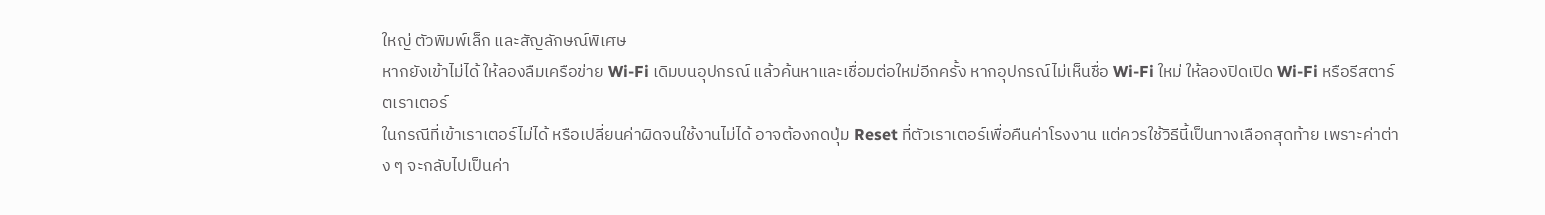ใหญ่ ตัวพิมพ์เล็ก และสัญลักษณ์พิเศษ
หากยังเข้าไม่ได้ ให้ลองลืมเครือข่าย Wi-Fi เดิมบนอุปกรณ์ แล้วค้นหาและเชื่อมต่อใหม่อีกครั้ง หากอุปกรณ์ไม่เห็นชื่อ Wi-Fi ใหม่ ให้ลองปิดเปิด Wi-Fi หรือรีสตาร์ตเราเตอร์
ในกรณีที่เข้าเราเตอร์ไม่ได้ หรือเปลี่ยนค่าผิดจนใช้งานไม่ได้ อาจต้องกดปุ่ม Reset ที่ตัวเราเตอร์เพื่อคืนค่าโรงงาน แต่ควรใช้วิธีนี้เป็นทางเลือกสุดท้าย เพราะค่าต่าง ๆ จะกลับไปเป็นค่า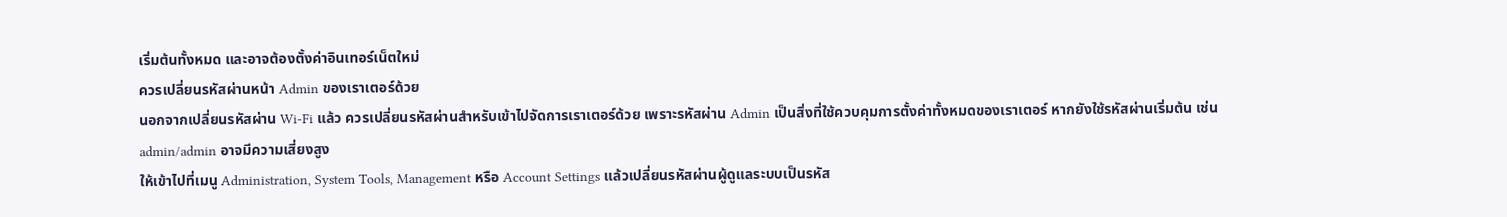เริ่มต้นทั้งหมด และอาจต้องตั้งค่าอินเทอร์เน็ตใหม่
ควรเปลี่ยนรหัสผ่านหน้า Admin ของเราเตอร์ด้วย
นอกจากเปลี่ยนรหัสผ่าน Wi-Fi แล้ว ควรเปลี่ยนรหัสผ่านสำหรับเข้าไปจัดการเราเตอร์ด้วย เพราะรหัสผ่าน Admin เป็นสิ่งที่ใช้ควบคุมการตั้งค่าทั้งหมดของเราเตอร์ หากยังใช้รหัสผ่านเริ่มต้น เช่น admin/admin อาจมีความเสี่ยงสูง
ให้เข้าไปที่เมนู Administration, System Tools, Management หรือ Account Settings แล้วเปลี่ยนรหัสผ่านผู้ดูแลระบบเป็นรหัส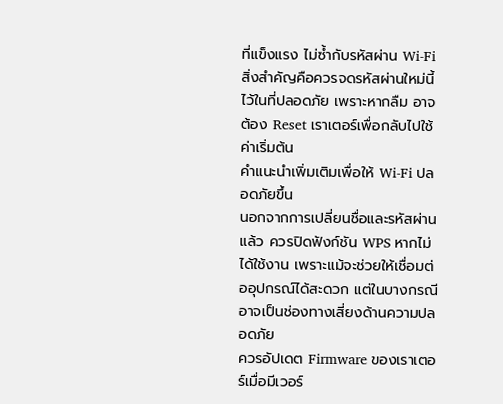ที่แข็งแรง ไม่ซ้ำกับรหัสผ่าน Wi-Fi สิ่งสำคัญคือควรจดรหัสผ่านใหม่นี้ไว้ในที่ปลอดภัย เพราะหากลืม อาจต้อง Reset เราเตอร์เพื่อกลับไปใช้ค่าเริ่มต้น
คำแนะนำเพิ่มเติมเพื่อให้ Wi-Fi ปลอดภัยขึ้น
นอกจากการเปลี่ยนชื่อและรหัสผ่านแล้ว ควรปิดฟังก์ชัน WPS หากไม่ได้ใช้งาน เพราะแม้จะช่วยให้เชื่อมต่ออุปกรณ์ได้สะดวก แต่ในบางกรณีอาจเป็นช่องทางเสี่ยงด้านความปลอดภัย
ควรอัปเดต Firmware ของเราเตอร์เมื่อมีเวอร์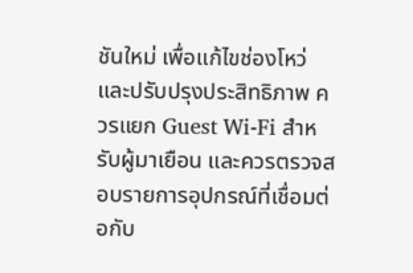ชันใหม่ เพื่อแก้ไขช่องโหว่และปรับปรุงประสิทธิภาพ ควรแยก Guest Wi-Fi สำหรับผู้มาเยือน และควรตรวจสอบรายการอุปกรณ์ที่เชื่อมต่อกับ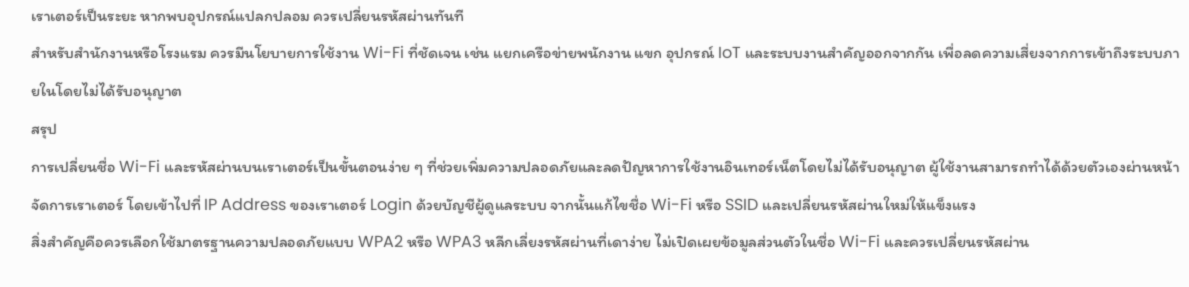เราเตอร์เป็นระยะ หากพบอุปกรณ์แปลกปลอม ควรเปลี่ยนรหัสผ่านทันที
สำหรับสำนักงานหรือโรงแรม ควรมีนโยบายการใช้งาน Wi-Fi ที่ชัดเจน เช่น แยกเครือข่ายพนักงาน แขก อุปกรณ์ IoT และระบบงานสำคัญออกจากกัน เพื่อลดความเสี่ยงจากการเข้าถึงระบบภายในโดยไม่ได้รับอนุญาต
สรุป
การเปลี่ยนชื่อ Wi-Fi และรหัสผ่านบนเราเตอร์เป็นขั้นตอนง่าย ๆ ที่ช่วยเพิ่มความปลอดภัยและลดปัญหาการใช้งานอินเทอร์เน็ตโดยไม่ได้รับอนุญาต ผู้ใช้งานสามารถทำได้ด้วยตัวเองผ่านหน้าจัดการเราเตอร์ โดยเข้าไปที่ IP Address ของเราเตอร์ Login ด้วยบัญชีผู้ดูแลระบบ จากนั้นแก้ไขชื่อ Wi-Fi หรือ SSID และเปลี่ยนรหัสผ่านใหม่ให้แข็งแรง
สิ่งสำคัญคือควรเลือกใช้มาตรฐานความปลอดภัยแบบ WPA2 หรือ WPA3 หลีกเลี่ยงรหัสผ่านที่เดาง่าย ไม่เปิดเผยข้อมูลส่วนตัวในชื่อ Wi-Fi และควรเปลี่ยนรหัสผ่าน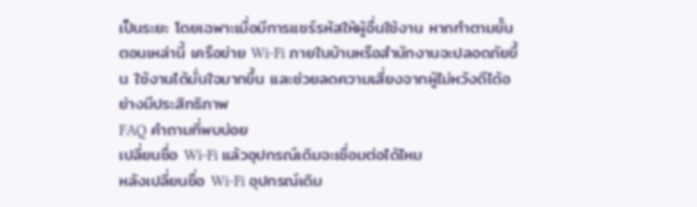เป็นระยะ โดยเฉพาะเมื่อมีการแชร์รหัสให้ผู้อื่นใช้งาน หากทำตามขั้นตอนเหล่านี้ เครือข่าย Wi-Fi ภายในบ้านหรือสำนักงานจะปลอดภัยขึ้น ใช้งานได้มั่นใจมากขึ้น และช่วยลดความเสี่ยงจากผู้ไม่หวังดีได้อย่างมีประสิทธิภาพ
FAQ คำถามที่พบบ่อย
เปลี่ยนชื่อ Wi-Fi แล้วอุปกรณ์เดิมจะเชื่อมต่อได้ไหม
หลังเปลี่ยนชื่อ Wi-Fi อุปกรณ์เดิม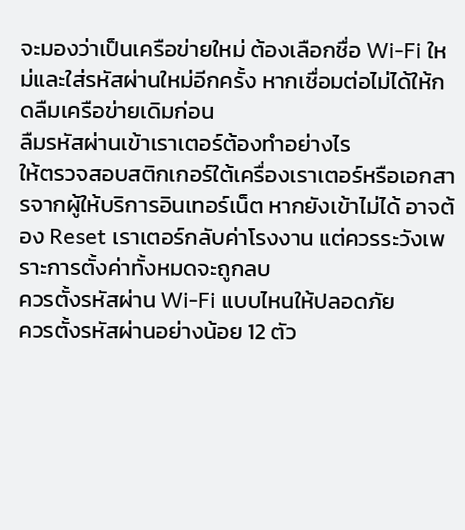จะมองว่าเป็นเครือข่ายใหม่ ต้องเลือกชื่อ Wi-Fi ใหม่และใส่รหัสผ่านใหม่อีกครั้ง หากเชื่อมต่อไม่ได้ให้กดลืมเครือข่ายเดิมก่อน
ลืมรหัสผ่านเข้าเราเตอร์ต้องทำอย่างไร
ให้ตรวจสอบสติกเกอร์ใต้เครื่องเราเตอร์หรือเอกสารจากผู้ให้บริการอินเทอร์เน็ต หากยังเข้าไม่ได้ อาจต้อง Reset เราเตอร์กลับค่าโรงงาน แต่ควรระวังเพราะการตั้งค่าทั้งหมดจะถูกลบ
ควรตั้งรหัสผ่าน Wi-Fi แบบไหนให้ปลอดภัย
ควรตั้งรหัสผ่านอย่างน้อย 12 ตัว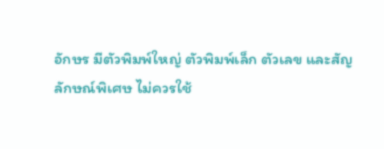อักษร มีตัวพิมพ์ใหญ่ ตัวพิมพ์เล็ก ตัวเลข และสัญลักษณ์พิเศษ ไม่ควรใช้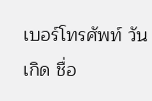เบอร์โทรศัพท์ วันเกิด ชื่อ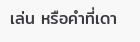เล่น หรือคำที่เดา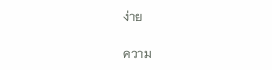ง่าย

ความ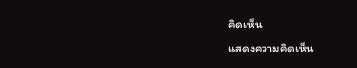คิดเห็น
แสดงความคิดเห็น